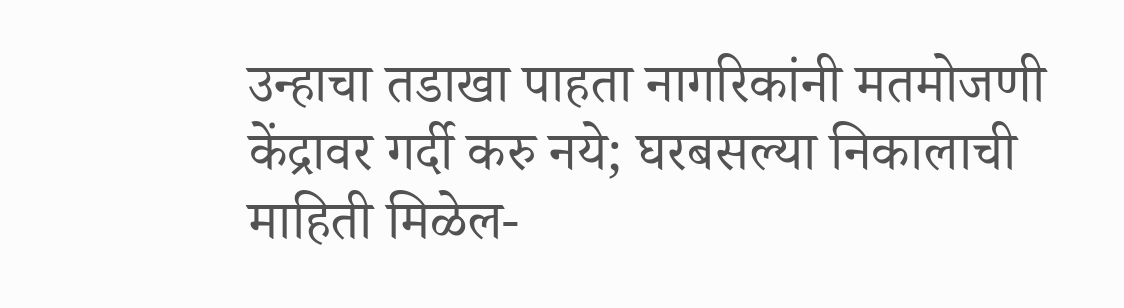उन्हाचा तडाखा पाहता नागरिकांनी मतमोजणी केंद्रावर गर्दी करु नये; घरबसल्या निकालाची माहिती मिळेल-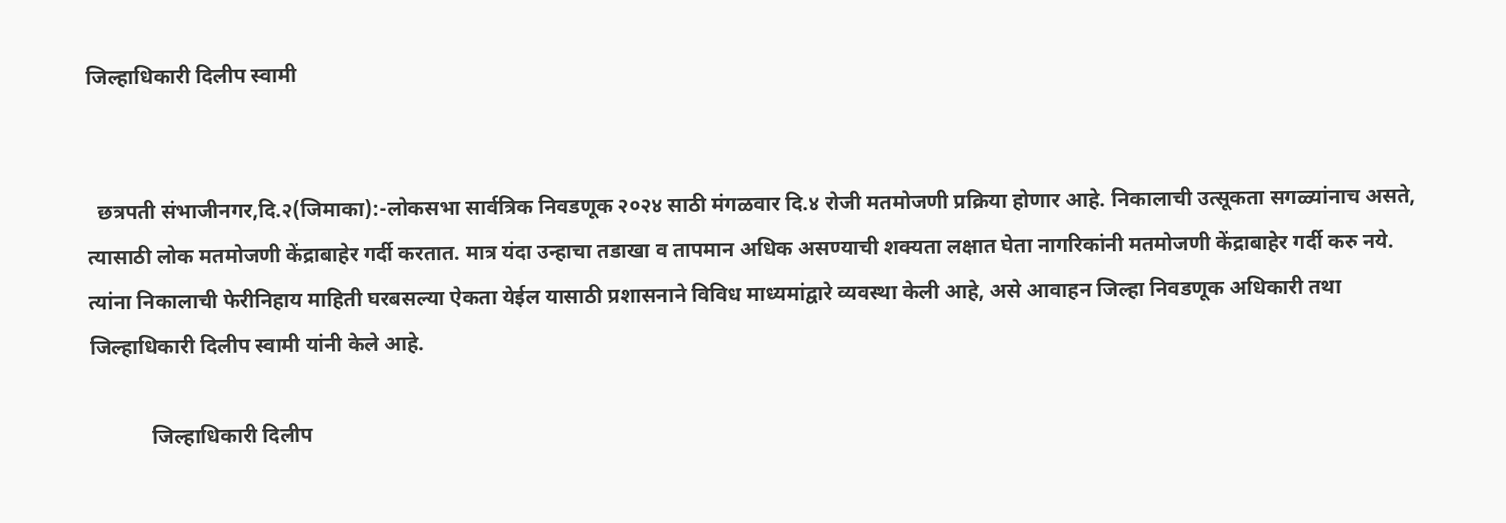जिल्हाधिकारी दिलीप स्वामी


  छत्रपती संभाजीनगर,दि.२(जिमाका):-लोकसभा सार्वत्रिक निवडणूक २०२४ साठी मंगळवार दि.४ रोजी मतमोजणी प्रक्रिया होणार आहे. निकालाची उत्सूकता सगळ्यांनाच असते, त्यासाठी लोक मतमोजणी केंद्राबाहेर गर्दी करतात. मात्र यंदा उन्हाचा तडाखा व तापमान अधिक असण्याची शक्यता लक्षात घेता नागरिकांनी मतमोजणी केंद्राबाहेर गर्दी करु नये. त्यांना निकालाची फेरीनिहाय माहिती घरबसल्या ऐकता येईल यासाठी प्रशासनाने विविध माध्यमांद्वारे व्यवस्था केली आहे, असे आवाहन जिल्हा निवडणूक अधिकारी तथा जिल्हाधिकारी दिलीप स्वामी यांनी केले आहे.

            जिल्हाधिकारी दिलीप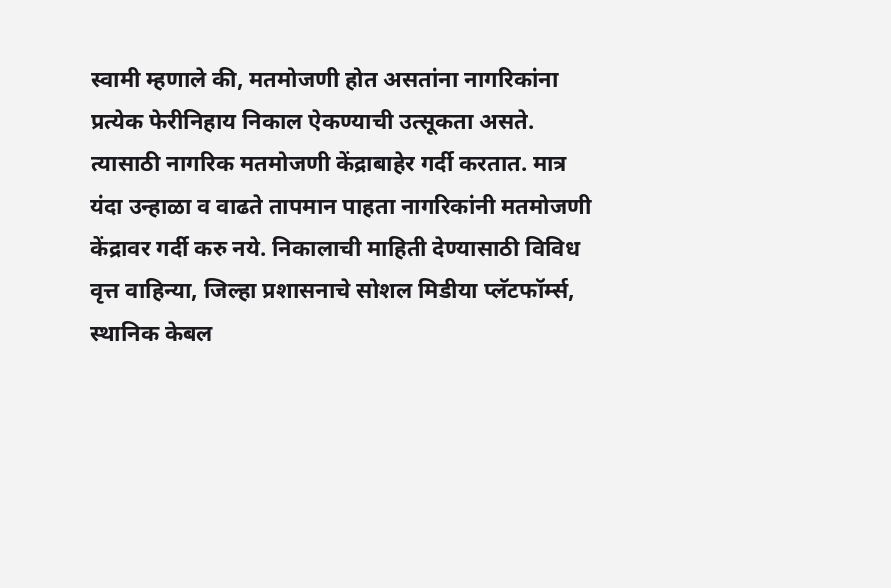स्वामी म्हणाले की, मतमोजणी होत असतांना नागरिकांना प्रत्येक फेरीनिहाय निकाल ऐकण्याची उत्सूकता असते. त्यासाठी नागरिक मतमोजणी केंद्राबाहेर गर्दी करतात. मात्र यंदा उन्हाळा व वाढते तापमान पाहता नागरिकांनी मतमोजणी केंद्रावर गर्दी करु नये. निकालाची माहिती देण्यासाठी विविध वृत्त वाहिन्या, जिल्हा प्रशासनाचे सोशल मिडीया प्लॅटफॉर्म्स, स्थानिक केबल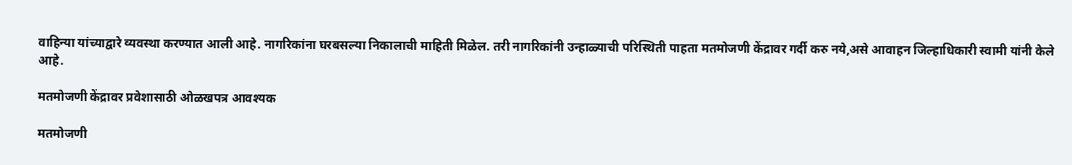वाहिन्या यांच्याद्वारे व्यवस्था करण्यात आली आहे. नागरिकांना घरबसल्या निकालाची माहिती मिळेल. तरी नागरिकांनी उन्हाळ्याची परिस्थिती पाहता मतमोजणी केंद्रावर गर्दी करु नये,असे आवाहन जिल्हाधिकारी स्वामी यांनी केले आहे.

मतमोजणी केंद्रावर प्रवेशासाठी ओळखपत्र आवश्यक

मतमोजणी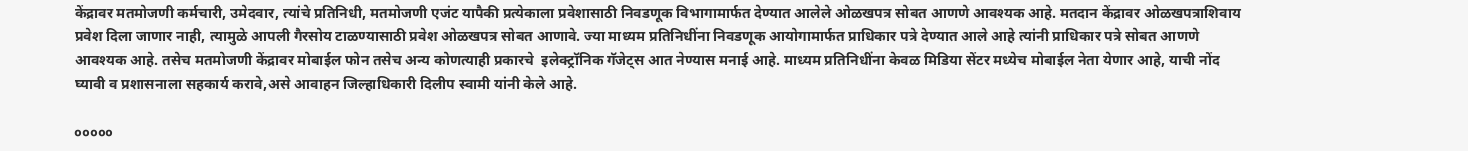केंद्रावर मतमोजणी कर्मचारी, उमेदवार, त्यांचे प्रतिनिधी, मतमोजणी एजंट यापैकी प्रत्येकाला प्रवेशासाठी निवडणूक विभागामार्फत देण्यात आलेले ओळखपत्र सोबत आणणे आवश्यक आहे. मतदान केंद्रावर ओळखपत्राशिवाय प्रवेश दिला जाणार नाही, त्यामुळे आपली गैरसोय टाळण्यासाठी प्रवेश ओळखपत्र सोबत आणावे. ज्या माध्यम प्रतिनिधींना निवडणूक आयोगामार्फत प्राधिकार पत्रे देण्यात आले आहे त्यांनी प्राधिकार पत्रे सोबत आणणे आवश्यक आहे. तसेच मतमोजणी केंद्रावर मोबाईल फोन तसेच अन्य कोणत्याही प्रकारचे  इलेक्ट्रॉनिक गॅजेट्स आत नेण्यास मनाई आहे. माध्यम प्रतिनिधींना केवळ मिडिया सेंटर मध्येच मोबाईल नेता येणार आहे, याची नोंद घ्यावी व प्रशासनाला सहकार्य करावे,असे आवाहन जिल्हाधिकारी दिलीप स्वामी यांनी केले आहे.

०००००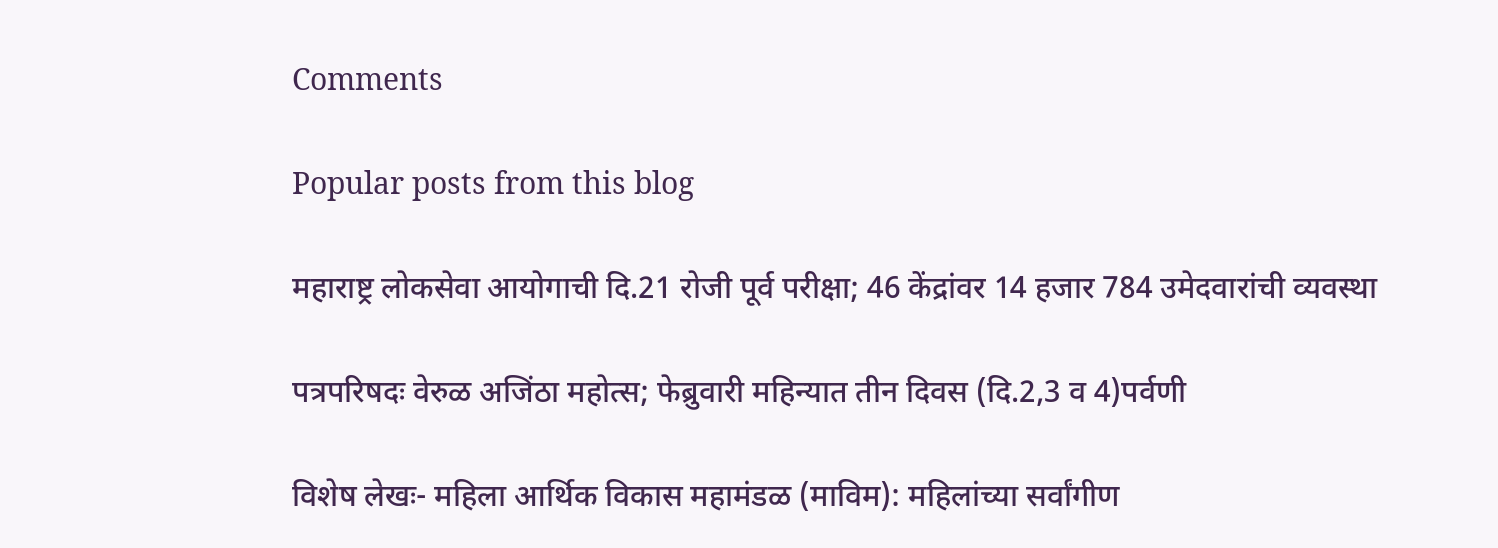Comments

Popular posts from this blog

महाराष्ट्र लोकसेवा आयोगाची दि.21 रोजी पूर्व परीक्षा; 46 केंद्रांवर 14 हजार 784 उमेदवारांची व्यवस्था

पत्रपरिषदः वेरुळ अजिंठा महोत्स; फेब्रुवारी महिन्यात तीन दिवस (दि.2,3 व 4)पर्वणी

विशेष लेखः- महिला आर्थिक विकास महामंडळ (माविम): महिलांच्या सर्वांगीण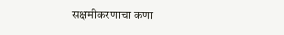सक्षमीकरणाचा कणा